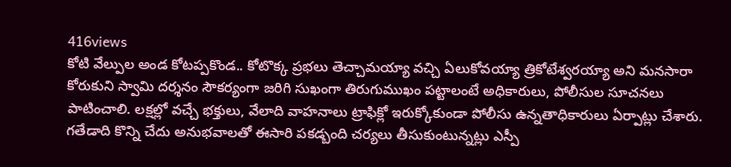416views
కోటి వేల్పుల అండ కోటప్పకొండ.. కోటొక్క ప్రభలు తెచ్చామయ్యా వచ్చి ఏలుకోవయ్యా త్రికోటేశ్వరయ్యా అని మనసారా కోరుకుని స్వామి దర్శనం సౌకర్యంగా జరిగి సుఖంగా తిరుగుముఖం పట్టాలంటే అధికారులు, పోలీసుల సూచనలు పాటించాలి. లక్షల్లో వచ్చే భక్తులు, వేలాది వాహనాలు ట్రాఫిక్లో ఇరుక్కోకుండా పోలీసు ఉన్నతాధికారులు ఏర్పాట్లు చేశారు. గతేడాది కొన్ని చేదు అనుభవాలతో ఈసారి పకడ్బంది చర్యలు తీసుకుంటున్నట్లు ఎస్పీ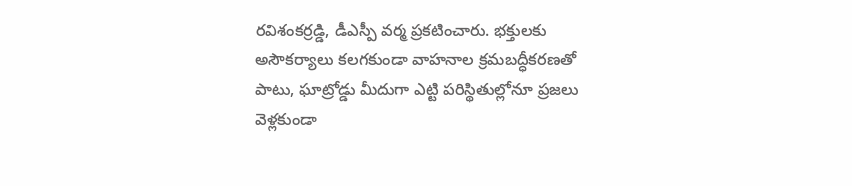రవిశంకర్రడ్డి, డీఎస్పీ వర్మ ప్రకటించారు. భక్తులకు అసౌకర్యాలు కలగకుండా వాహనాల క్రమబద్ధీకరణతో పాటు, ఘాట్రోడ్డు మీదుగా ఎట్టి పరిస్థితుల్లోనూ ప్రజలు వెళ్లకుండా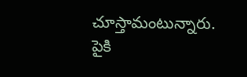చూస్తామంటున్నారు. పైకి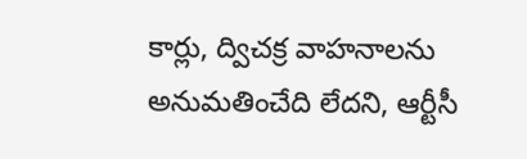కార్లు, ద్విచక్ర వాహనాలను అనుమతించేది లేదని, ఆర్టీసీ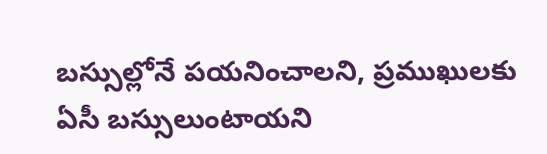బస్సుల్లోనే పయనించాలని, ప్రముఖులకు ఏసీ బస్సులుంటాయని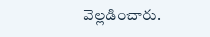వెల్లడించారు.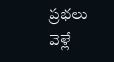ప్రభలు వెళ్లే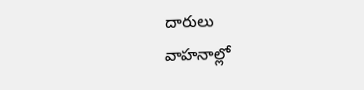దారులు
వాహనాల్లో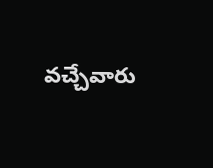వచ్చేవారు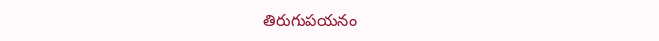తిరుగుపయనం